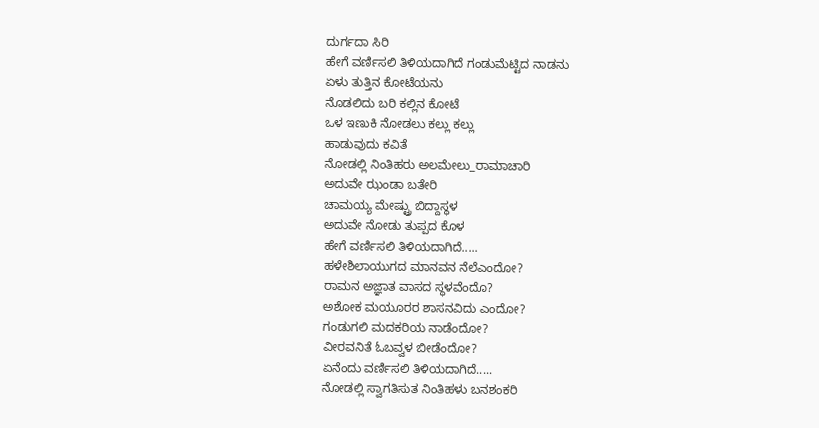ದುರ್ಗದಾ ಸಿರಿ
ಹೇಗೆ ವರ್ಣಿಸಲಿ ತಿಳಿಯದಾಗಿದೆ ಗಂಡುಮೆಟ್ಟಿದ ನಾಡನು
ಏಳು ತುತ್ತಿನ ಕೋಟೆಯನು
ನೊಡಲಿದು ಬರಿ ಕಲ್ಲಿನ ಕೋಟೆ
ಒಳ ಇಣುಕಿ ನೋಡಲು ಕಲ್ಲು ಕಲ್ಲು
ಹಾಡುವುದು ಕವಿತೆ
ನೋಡಲ್ಲಿ ನಿಂತಿಹರು ಅಲಮೇಲು_ರಾಮಾಚಾರಿ
ಅದುವೇ ಝಂಡಾ ಬತೇರಿ
ಚಾಮಯ್ಯ ಮೇಷ್ಟ್ರು ಬಿದ್ದಾಸ್ಥಳ
ಅದುವೇ ನೋಡು ತುಪ್ಪದ ಕೊಳ
ಹೇಗೆ ವರ್ಣಿಸಲಿ ತಿಳಿಯದಾಗಿದೆ.....
ಹಳೇಶಿಲಾಯುಗದ ಮಾನವನ ನೆಲೆಎಂದೋ?
ರಾಮನ ಅಜ್ಞಾತ ವಾಸದ ಸ್ಥಳವೆಂದೊ?
ಅಶೋಕ ಮಯೂರರ ಶಾಸನವಿದು ಎಂದೋ?
ಗಂಡುಗಲಿ ಮದಕರಿಯ ನಾಡೆಂದೋ?
ವೀರವನಿತೆ ಓಬವ್ವಳ ಬೀಡೆಂದೋ?
ಏನೆಂದು ವರ್ಣಿಸಲಿ ತಿಳಿಯದಾಗಿದೆ.....
ನೋಡಲ್ಲಿ ಸ್ವಾಗತಿಸುತ ನಿಂತಿಹಳು ಬನಶಂಕರಿ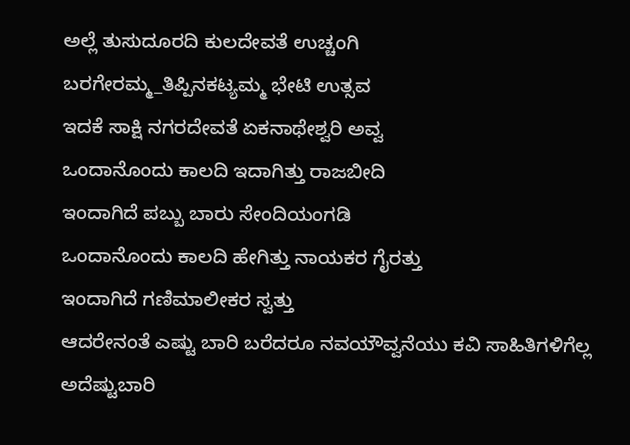ಅಲ್ಲೆ ತುಸುದೂರದಿ ಕುಲದೇವತೆ ಉಚ್ಚಂಗಿ
ಬರಗೇರಮ್ಮ_ತಿಪ್ಪಿನಕಟ್ಯಮ್ಮ ಭೇಟಿ ಉತ್ಸವ
ಇದಕೆ ಸಾಕ್ಷಿ ನಗರದೇವತೆ ಏಕನಾಥೇಶ್ವರಿ ಅವ್ವ
ಒಂದಾನೊಂದು ಕಾಲದಿ ಇದಾಗಿತ್ತು ರಾಜಬೀದಿ
ಇಂದಾಗಿದೆ ಪಬ್ಬು ಬಾರು ಸೇಂದಿಯಂಗಡಿ
ಒಂದಾನೊಂದು ಕಾಲದಿ ಹೇಗಿತ್ತು ನಾಯಕರ ಗೈರತ್ತು
ಇಂದಾಗಿದೆ ಗಣಿಮಾಲೀಕರ ಸ್ವತ್ತು
ಆದರೇನಂತೆ ಎಷ್ಟು ಬಾರಿ ಬರೆದರೂ ನವಯೌವ್ವನೆಯು ಕವಿ ಸಾಹಿತಿಗಳಿಗೆಲ್ಲ
ಅದೆಷ್ಟುಬಾರಿ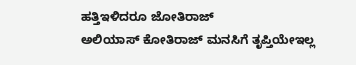ಹತ್ತಿಇಳಿದರೂ ಜೋತಿರಾಜ್
ಅಲಿಯಾಸ್ ಕೋತಿರಾಜ್ ಮನಸಿಗೆ ತೃಪ್ತಿಯೇಇಲ್ಲ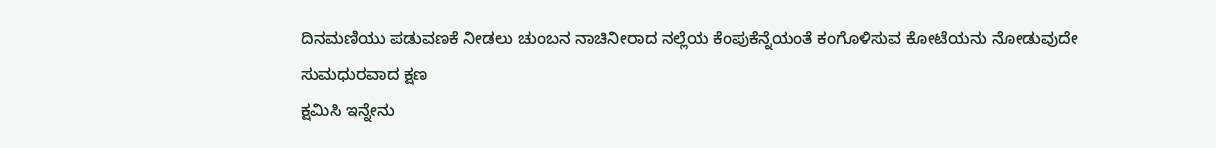ದಿನಮಣಿಯು ಪಡುವಣಕೆ ನೀಡಲು ಚುಂಬನ ನಾಚಿನೀರಾದ ನಲ್ಲೆಯ ಕೆಂಪುಕೆನ್ನೆಯಂತೆ ಕಂಗೊಳಿಸುವ ಕೋಟೆಯನು ನೋಡುವುದೇ ಸುಮಧುರವಾದ ಕ್ಷಣ
ಕ್ಷಮಿಸಿ ಇನ್ನೇನು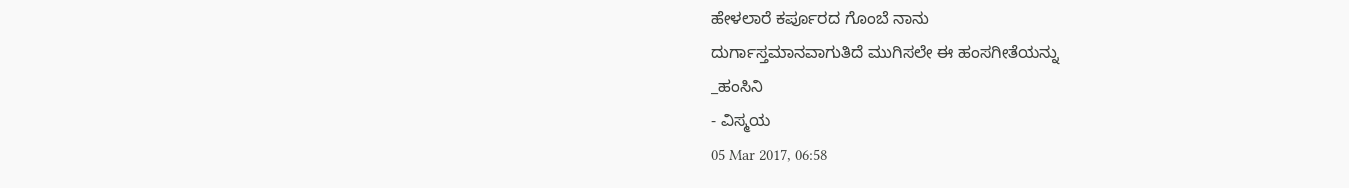ಹೇಳಲಾರೆ ಕರ್ಪೂರದ ಗೊಂಬೆ ನಾನು
ದುರ್ಗಾಸ್ತಮಾನವಾಗುತಿದೆ ಮುಗಿಸಲೇ ಈ ಹಂಸಗೀತೆಯನ್ನು
_ಹಂಸಿನಿ
- ವಿಸ್ಮಯ
05 Mar 2017, 06:58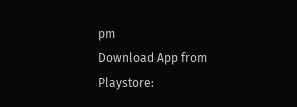pm
Download App from Playstore: